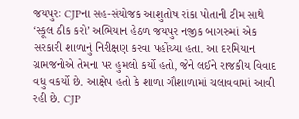જયપુરઃ CJPના સહ-સંયોજક આશુતોષ રાંકા પોતાની ટીમ સાથે ‘સ્કૂલ ઠીક કરો’ અભિયાન હેઠળ જયપુર નજીક બાગરુમાં એક સરકારી શાળાનું નિરીક્ષણ કરવા પહોંચ્યા હતા. આ દરમિયાન ગ્રામજનોએ તેમના પર હુમલો કર્યો હતો, જેને લઈને રાજકીય વિવાદ વધુ વકર્યો છે. આક્ષેપ હતો કે શાળા ગૌશાળામાં ચલાવવામાં આવી રહી છે. CJP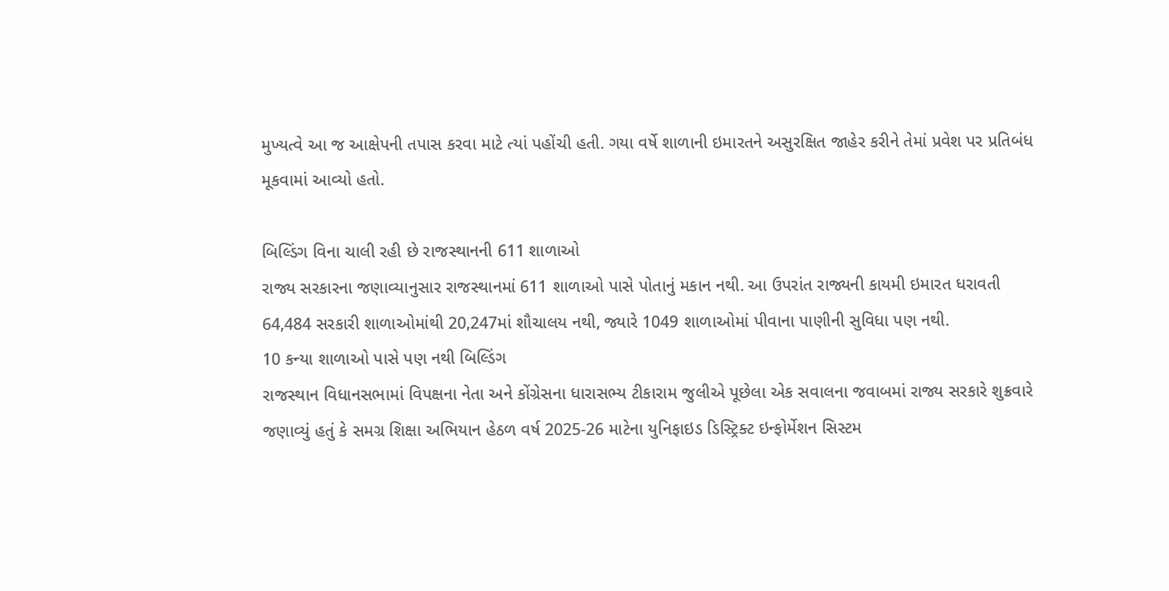મુખ્યત્વે આ જ આક્ષેપની તપાસ કરવા માટે ત્યાં પહોંચી હતી. ગયા વર્ષે શાળાની ઇમારતને અસુરક્ષિત જાહેર કરીને તેમાં પ્રવેશ પર પ્રતિબંધ મૂકવામાં આવ્યો હતો.

બિલ્ડિંગ વિના ચાલી રહી છે રાજસ્થાનની 611 શાળાઓ
રાજ્ય સરકારના જણાવ્યાનુસાર રાજસ્થાનમાં 611 શાળાઓ પાસે પોતાનું મકાન નથી. આ ઉપરાંત રાજ્યની કાયમી ઇમારત ધરાવતી 64,484 સરકારી શાળાઓમાંથી 20,247માં શૌચાલય નથી, જ્યારે 1049 શાળાઓમાં પીવાના પાણીની સુવિધા પણ નથી.
10 કન્યા શાળાઓ પાસે પણ નથી બિલ્ડિંગ
રાજસ્થાન વિધાનસભામાં વિપક્ષના નેતા અને કોંગ્રેસના ધારાસભ્ય ટીકારામ જુલીએ પૂછેલા એક સવાલના જવાબમાં રાજ્ય સરકારે શુક્રવારે જણાવ્યું હતું કે સમગ્ર શિક્ષા અભિયાન હેઠળ વર્ષ 2025-26 માટેના યુનિફાઇડ ડિસ્ટ્રિક્ટ ઇન્ફોર્મેશન સિસ્ટમ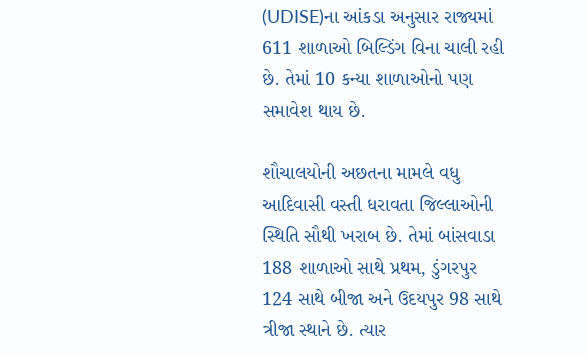(UDISE)ના આંકડા અનુસાર રાજ્યમાં 611 શાળાઓ બિલ્ડિંગ વિના ચાલી રહી છે. તેમાં 10 કન્યા શાળાઓનો પણ સમાવેશ થાય છે.

શૌચાલયોની અછતના મામલે વધુ આદિવાસી વસ્તી ધરાવતા જિલ્લાઓની સ્થિતિ સૌથી ખરાબ છે. તેમાં બાંસવાડા 188 શાળાઓ સાથે પ્રથમ, ડુંગરપુર 124 સાથે બીજા અને ઉદયપુર 98 સાથે ત્રીજા સ્થાને છે. ત્યાર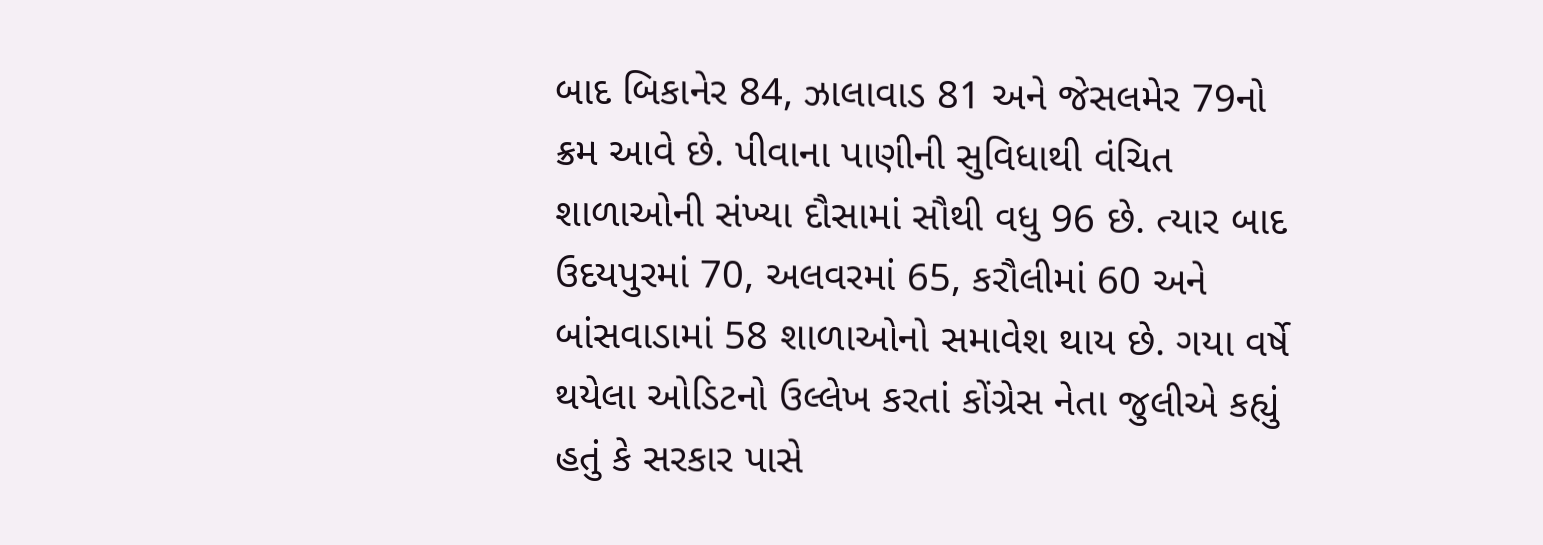બાદ બિકાનેર 84, ઝાલાવાડ 81 અને જેસલમેર 79નો ક્રમ આવે છે. પીવાના પાણીની સુવિધાથી વંચિત શાળાઓની સંખ્યા દૌસામાં સૌથી વધુ 96 છે. ત્યાર બાદ ઉદયપુરમાં 70, અલવરમાં 65, કરૌલીમાં 60 અને બાંસવાડામાં 58 શાળાઓનો સમાવેશ થાય છે. ગયા વર્ષે થયેલા ઓડિટનો ઉલ્લેખ કરતાં કોંગ્રેસ નેતા જુલીએ કહ્યું હતું કે સરકાર પાસે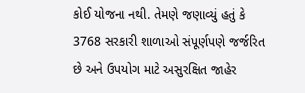કોઈ યોજના નથી. તેમણે જણાવ્યું હતું કે 3768 સરકારી શાળાઓ સંપૂર્ણપણે જર્જરિત છે અને ઉપયોગ માટે અસુરક્ષિત જાહેર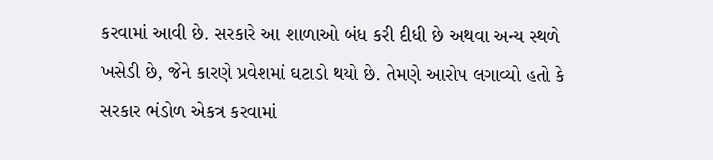કરવામાં આવી છે. સરકારે આ શાળાઓ બંધ કરી દીધી છે અથવા અન્ય સ્થળે ખસેડી છે, જેને કારણે પ્રવેશમાં ઘટાડો થયો છે. તેમણે આરોપ લગાવ્યો હતો કે સરકાર ભંડોળ એકત્ર કરવામાં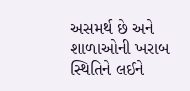અસમર્થ છે અને શાળાઓની ખરાબ સ્થિતિને લઈને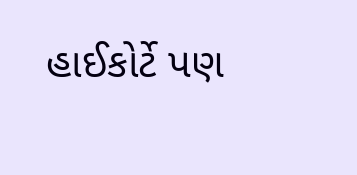હાઈકોર્ટે પણ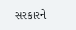સરકારને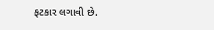ફટકાર લગાવી છે.